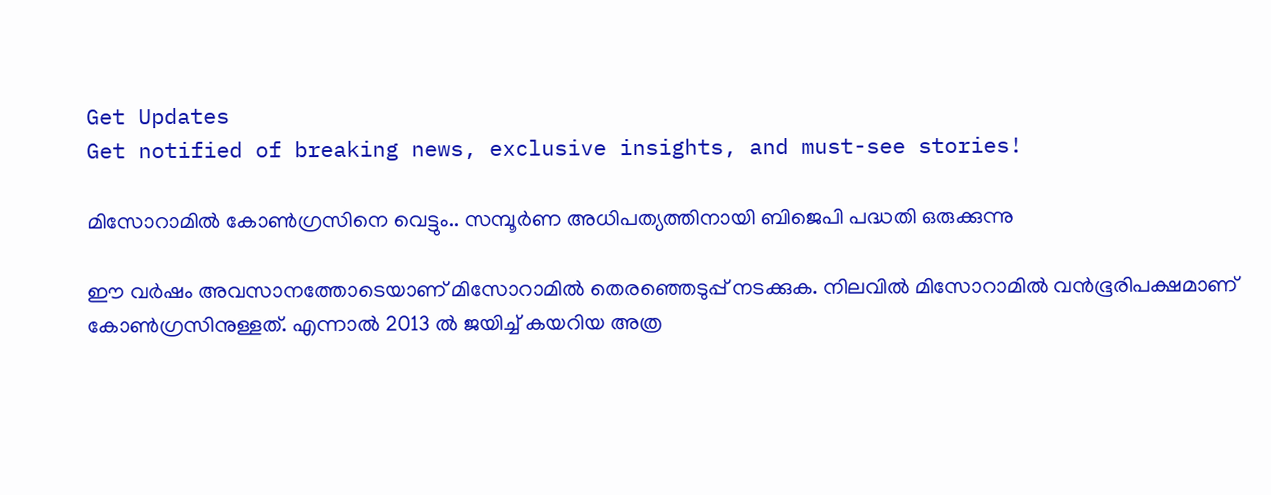Get Updates
Get notified of breaking news, exclusive insights, and must-see stories!

മിസോറാമില്‍ കോണ്‍ഗ്രസിനെ വെട്ടും.. സമ്പൂര്‍ണ അധിപത്യത്തിനായി ബിജെപി പദ്ധതി ഒരുക്കുന്നു

ഈ വര്‍ഷം അവസാനത്തോടെയാണ് മിസോറാമില്‍ തെരഞ്ഞെടുപ്പ് നടക്കുക. നിലവില്‍ മിസോറാമില്‍ വന്‍ഭൂരിപക്ഷമാണ് കോണ്‍ഗ്രസിനുള്ളത്. എന്നാല്‍ 2013 ല്‍ ജയിച്ച് കയറിയ അത്ര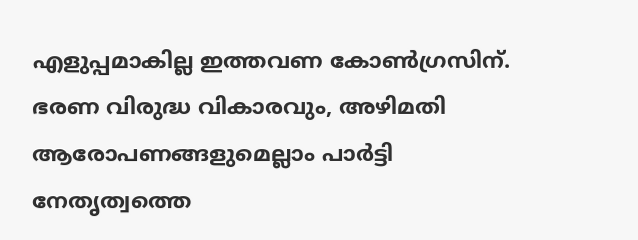എളുപ്പമാകില്ല ഇത്തവണ കോണ്‍ഗ്രസിന്. ഭരണ വിരുദ്ധ വികാരവും, അഴിമതി ആരോപണങ്ങളുമെല്ലാം പാര്‍ട്ടി നേതൃത്വത്തെ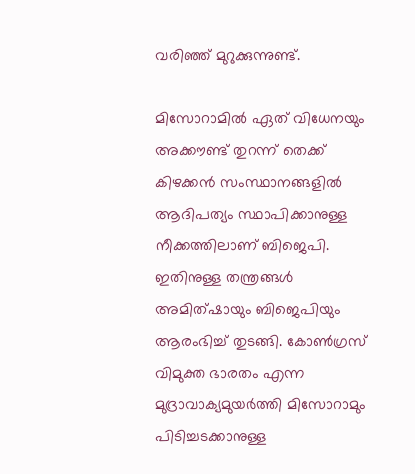വരിഞ്ഞ് മുറുക്കുന്നുണ്ട്.

മിസോറാമില്‍ ഏത് വിധേനയും അക്കൗണ്ട് തുറന്ന് തെക്ക് കിഴക്കന്‍ സംസ്ഥാനങ്ങളില്‍ ആദിപത്യം സ്ഥാപിക്കാനുള്ള നീക്കത്തിലാണ് ബിജെപി. ഇതിനുള്ള തന്ത്രങ്ങള്‍ അമിത്ഷായും ബിജെപിയും ആരംഭിച്ച് തുടങ്ങി. കോണ്‍ഗ്രസ് വിമുക്ത ഭാരതം എന്ന മുദ്രാവാക്യമുയര്‍ത്തി മിസോറാമും പിടിച്ചടക്കാനുള്ള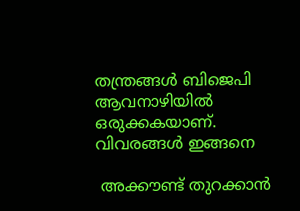തന്ത്രങ്ങള്‍ ബിജെപി ആവനാഴിയില്‍ ഒരുക്കകയാണ്. വിവരങ്ങള്‍ ഇങ്ങനെ

 അക്കൗണ്ട് തുറക്കാന്‍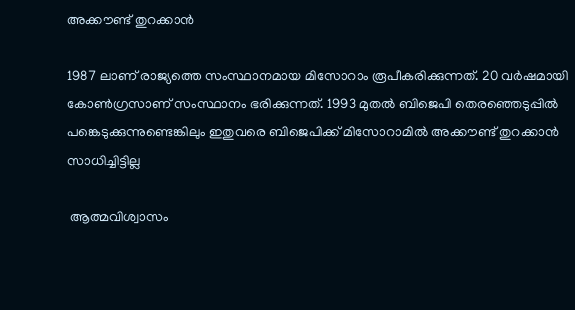അക്കൗണ്ട് തുറക്കാന്‍

1987 ലാണ് രാജ്യത്തെ സംസ്ഥാനമായ മിസോറാം രൂപീകരിക്കുന്നത്. 20 വര്‍ഷമായി കോണ്‍ഗ്രസാണ് സംസ്ഥാനം ഭരിക്കുന്നത്. 1993 മുതല്‍ ബിജെപി തെരഞ്ഞെടുപ്പില്‍ പങ്കെടുക്കുന്നുണ്ടെങ്കിലും ഇതുവരെ ബിജെപിക്ക് മിസോറാമില്‍ അക്കൗണ്ട് തുറക്കാന്‍ സാധിച്ചിട്ടില്ല

 ആത്മവിശ്വാസം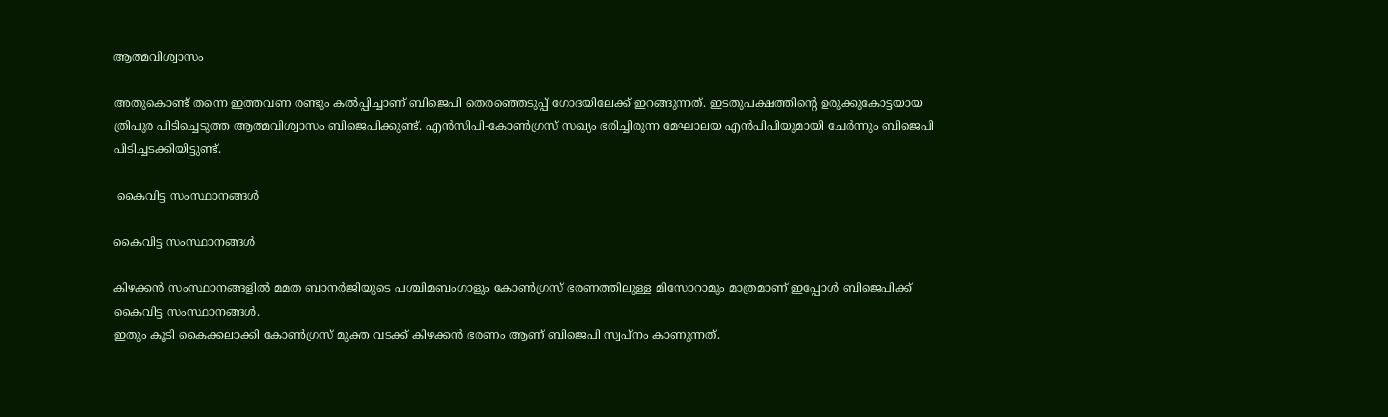ആത്മവിശ്വാസം

അതുകൊണ്ട് തന്നെ ഇത്തവണ രണ്ടും കല്‍പ്പിച്ചാണ് ബിജെപി തെരഞ്ഞെടുപ്പ് ഗോദയിലേക്ക് ഇറങ്ങുന്നത്. ഇടതുപക്ഷത്തിന്റെ ഉരുക്കുകോട്ടയായ ത്രിപുര പിടിച്ചെടുത്ത ആത്മവിശ്വാസം ബിജെപിക്കുണ്ട്. എന്‍സിപി-കോണ്‍ഗ്രസ് സഖ്യം ഭരിച്ചിരുന്ന മേഘാലയ എന്‍പിപിയുമായി ചേര്‍ന്നും ബിജെപി പിടിച്ചടക്കിയിട്ടുണ്ട്.

 കൈവിട്ട സംസ്ഥാനങ്ങള്‍

കൈവിട്ട സംസ്ഥാനങ്ങള്‍

കിഴക്കന്‍ സംസ്ഥാനങ്ങളില്‍ മമത ബാനര്‍ജിയുടെ പശ്ചിമബംഗാളും കോണ്‍ഗ്രസ് ഭരണത്തിലുള്ള മിസോറാമും മാത്രമാണ് ഇപ്പോള്‍ ബിജെപിക്ക് കൈവിട്ട സംസ്ഥാനങ്ങള്‍.
ഇതും കൂടി കൈക്കലാക്കി കോണ്‍ഗ്രസ് മുക്ത വടക്ക് കിഴക്കന്‍ ഭരണം ആണ് ബിജെപി സ്വപ്നം കാണുന്നത്.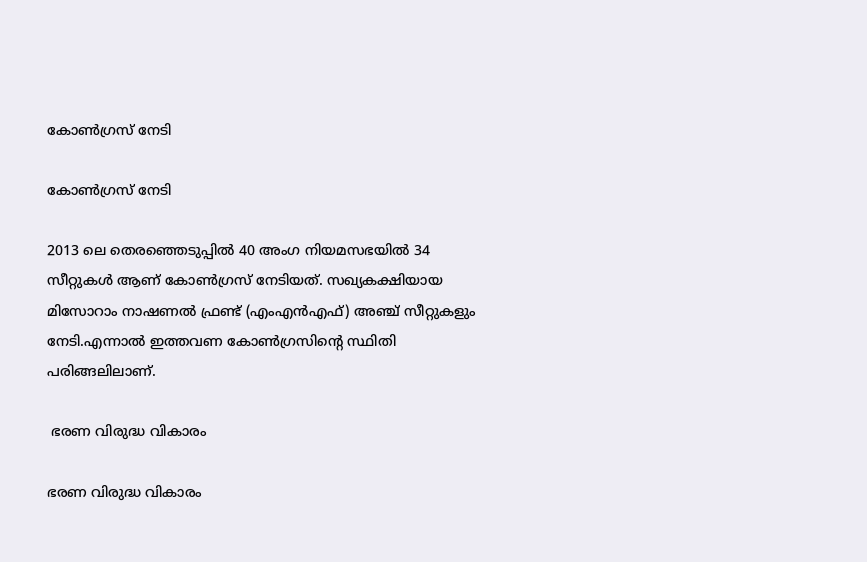കോണ്‍ഗ്രസ് നേടി

കോണ്‍ഗ്രസ് നേടി

2013 ലെ തെരഞ്ഞെടുപ്പില്‍ 40 അംഗ നിയമസഭയില്‍ 34 സീറ്റുകള്‍ ആണ് കോണ്‍ഗ്രസ് നേടിയത്. സഖ്യകക്ഷിയായ മിസോറാം നാഷണല്‍ ഫ്രണ്ട് (എംഎന്‍എഫ്) അഞ്ച് സീറ്റുകളും നേടി.എന്നാല്‍ ഇത്തവണ കോണ്‍ഗ്രസിന്‍റെ സ്ഥിതി പരിങ്ങലിലാണ്.

 ഭരണ വിരുദ്ധ വികാരം

ഭരണ വിരുദ്ധ വികാരം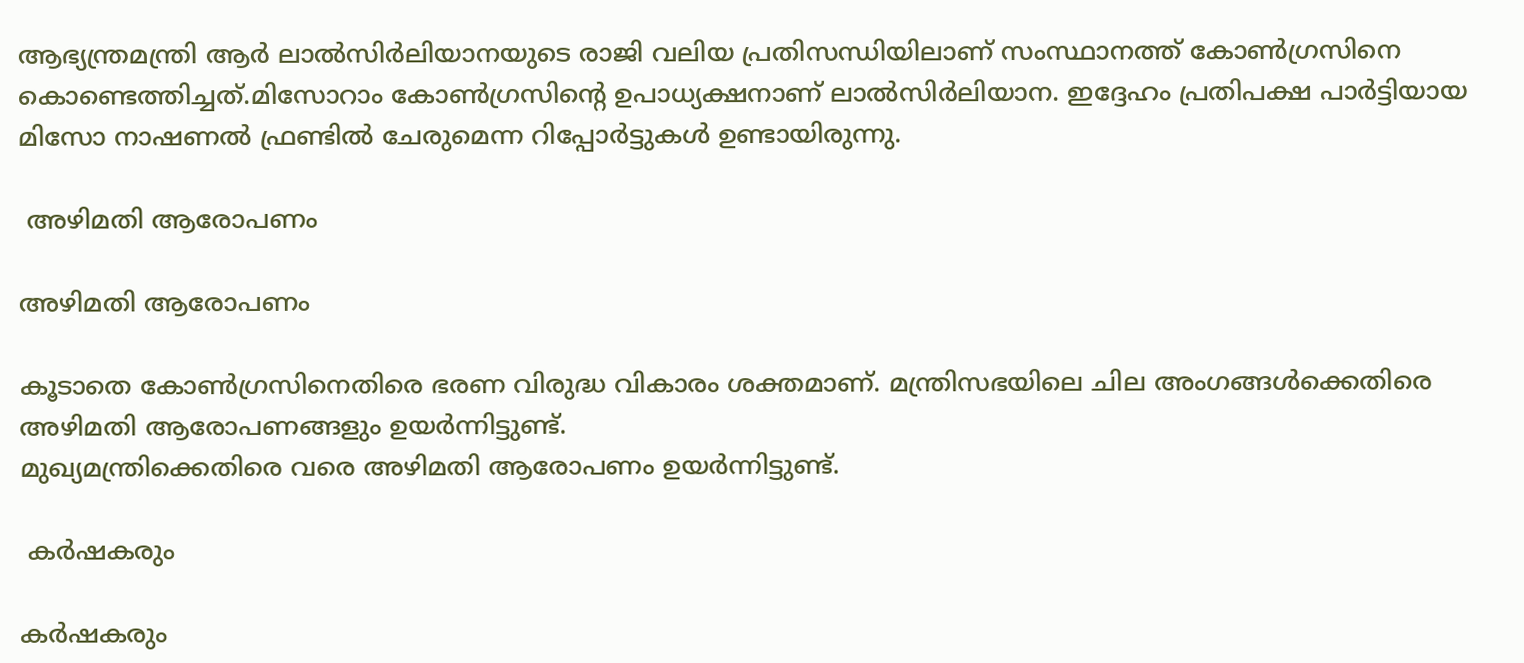ആഭ്യന്ത്രമന്ത്രി ആര്‍ ലാല്‍സിര്‍ലിയാനയുടെ രാജി വലിയ പ്രതിസന്ധിയിലാണ് സംസ്ഥാനത്ത് കോണ്‍ഗ്രസിനെ കൊണ്ടെത്തിച്ചത്.മിസോറാം കോണ്‍ഗ്രസിന്റെ ഉപാധ്യക്ഷനാണ് ലാല്‍സിര്‍ലിയാന. ഇദ്ദേഹം പ്രതിപക്ഷ പാര്‍ട്ടിയായ മിസോ നാഷണല്‍ ഫ്രണ്ടില്‍ ചേരുമെന്ന റിപ്പോര്‍ട്ടുകള്‍ ഉണ്ടായിരുന്നു.

 അഴിമതി ആരോപണം

അഴിമതി ആരോപണം

കൂടാതെ കോണ്‍ഗ്രസിനെതിരെ ഭരണ വിരുദ്ധ വികാരം ശക്തമാണ്. മന്ത്രിസഭയിലെ ചില അംഗങ്ങള്‍ക്കെതിരെ അഴിമതി ആരോപണങ്ങളും ഉയര്‍ന്നിട്ടുണ്ട്.
മുഖ്യമന്ത്രിക്കെതിരെ വരെ അഴിമതി ആരോപണം ഉയര്‍ന്നിട്ടുണ്ട്.

 കര്‍ഷകരും

കര്‍ഷകരും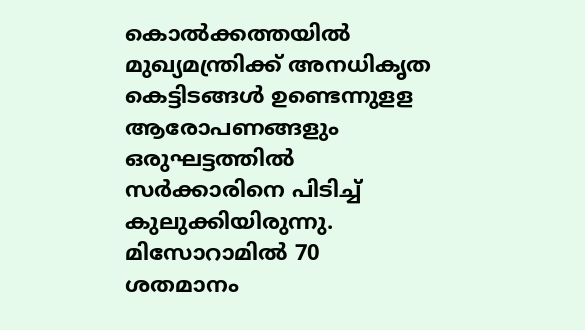കൊല്‍ക്കത്തയില്‍ മുഖ്യമന്ത്രിക്ക് അനധികൃത കെട്ടിടങ്ങള്‍ ഉണ്ടെന്നുളള ആരോപണങ്ങളും ഒരുഘട്ടത്തില്‍ സര്‍ക്കാരിനെ പിടിച്ച് കുലുക്കിയിരുന്നു. മിസോറാമില്‍ 70 ശതമാനം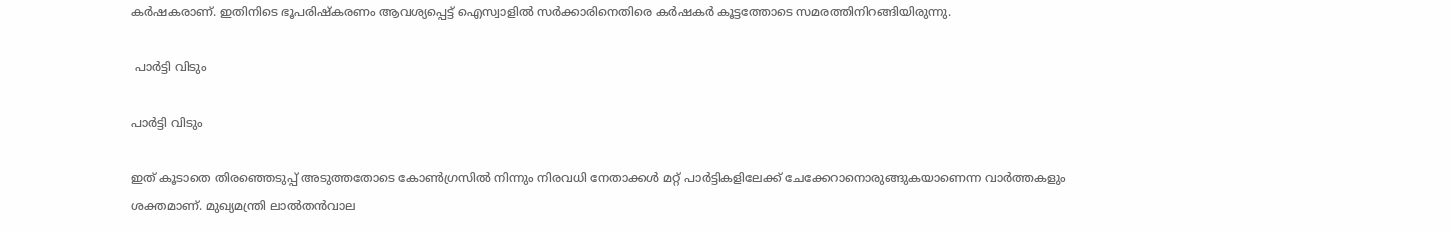കര്‍ഷകരാണ്. ഇതിനിടെ ഭൂപരിഷ്കരണം ആവശ്യപ്പെട്ട് ഐസ്വാളില്‍ സര്‍ക്കാരിനെതിരെ കര്‍ഷകര്‍ കൂട്ടത്തോടെ സമരത്തിനിറങ്ങിയിരുന്നു.

 പാര്‍ട്ടി വിടും

പാര്‍ട്ടി വിടും

ഇത് കൂടാതെ തിരഞ്ഞെടുപ്പ് അടുത്തതോടെ കോണ്‍ഗ്രസില്‍ നിന്നും നിരവധി നേതാക്കള്‍ മറ്റ് പാര്‍ട്ടികളിലേക്ക് ചേക്കേറാനൊരുങ്ങുകയാണെന്ന വാര്‍ത്തകളും ശക്തമാണ്. മുഖ്യമന്ത്രി ലാല്‍തന്‍വാല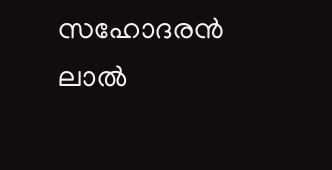സഹോദരന്‍ ലാല്‍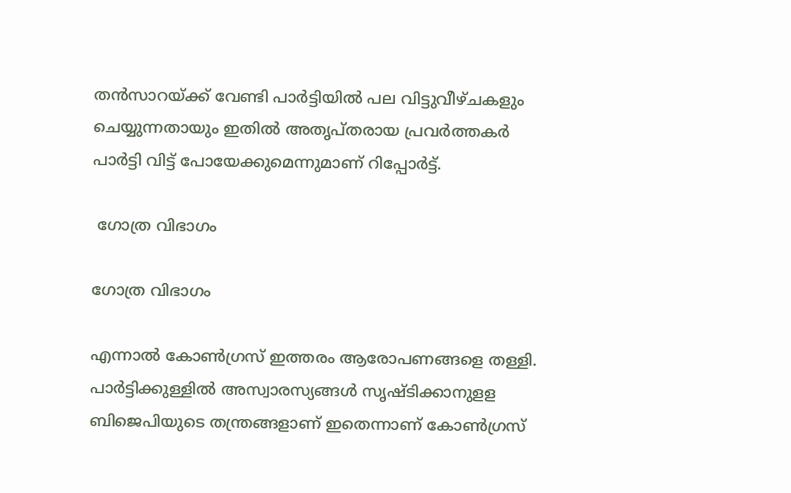തന്‍സാറയ്ക്ക് വേണ്ടി പാര്‍ട്ടിയില്‍ പല വിട്ടുവീഴ്ചകളും ചെയ്യുന്നതായും ഇതില്‍ അതൃപ്തരായ പ്രവര്‍ത്തകര്‍ പാര്‍ട്ടി വിട്ട് പോയേക്കുമെന്നുമാണ് റിപ്പോര്‍ട്ട്.

 ഗോത്ര വിഭാഗം

ഗോത്ര വിഭാഗം

എന്നാല്‍ കോണ്‍ഗ്രസ് ഇത്തരം ആരോപണങ്ങളെ തള്ളി. പാര്‍ട്ടിക്കുള്ളില്‍ അസ്വാരസ്യങ്ങള്‍ സൃഷ്ടിക്കാനുളള ബിജെപിയുടെ തന്ത്രങ്ങളാണ് ഇതെന്നാണ് കോണ്‍ഗ്രസ്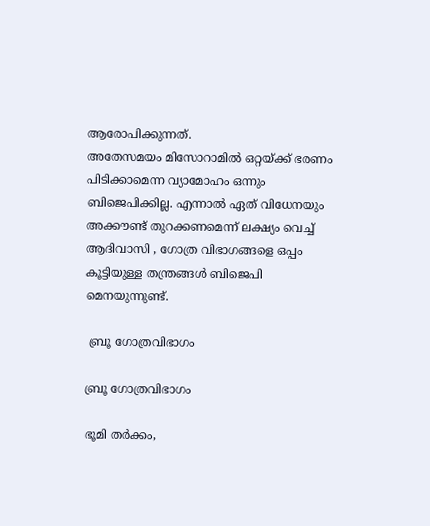ആരോപിക്കുന്നത്.
അതേസമയം മിസോറാമില്‍ ഒറ്റയ്ക്ക് ഭരണം പിടിക്കാമെന്ന വ്യാമോഹം ഒന്നും ബിജെപിക്കില്ല. എന്നാല്‍ ഏത് വിധേനയും അക്കൗണ്ട് തുറക്കണമെന്ന് ലക്ഷ്യം വെച്ച് ആദിവാസി , ഗോത്ര വിഭാഗങ്ങളെ ഒപ്പം കൂട്ടിയുള്ള തന്ത്രങ്ങള്‍ ബിജെപി മെനയുന്നുണ്ട്.

 ബ്രൂ ഗോത്രവിഭാഗം

ബ്രൂ ഗോത്രവിഭാഗം

ഭൂമി തര്‍ക്കം,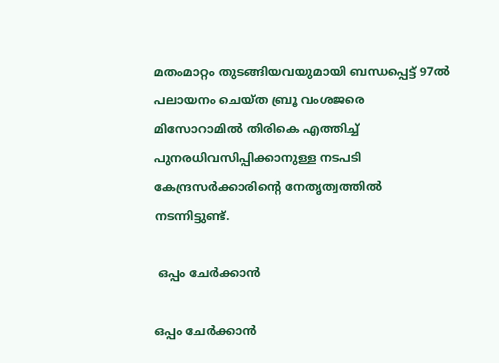മതംമാറ്റം തുടങ്ങിയവയുമായി ബന്ധപ്പെട്ട് 97ല്‍ പലായനം ചെയ്ത ബ്രൂ വംശജരെ മിസോറാമില്‍ തിരികെ എത്തിച്ച് പുനരധിവസിപ്പിക്കാനുള്ള നടപടി കേന്ദ്രസര്‍ക്കാരിന്‍റെ നേതൃത്വത്തില്‍ നടന്നിട്ടുണ്ട്.

 ഒപ്പം ചേര്‍ക്കാന്‍

ഒപ്പം ചേര്‍ക്കാന്‍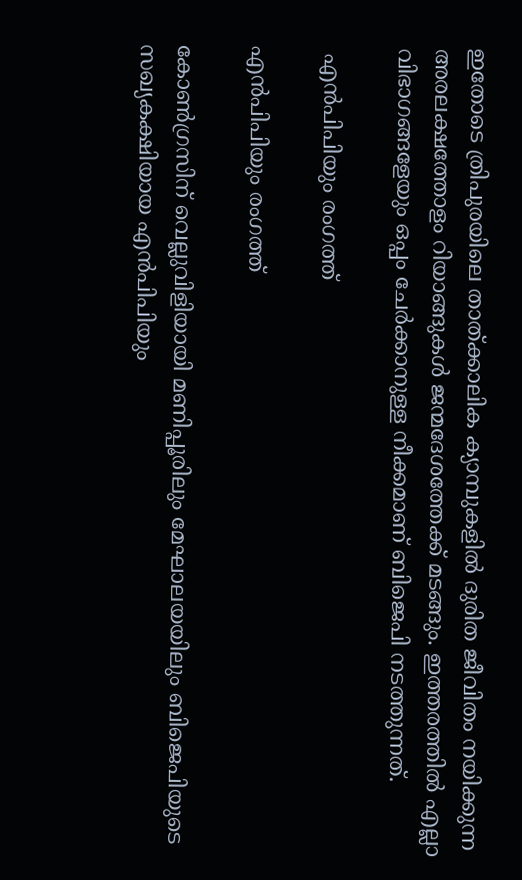ഇതോടെ ത്രിപുരയിലെ താത്ക്കാലിക ക്യാമ്പുകളില്‍ ദുരിത ജീവിതം നയിക്കുന്ന അരലക്ഷത്തോളം റിയാങ്ങുകള്‍ ജന്മദേശത്തേക്ക് മടങ്ങും. ഇത്തരത്തില്‍ എല്ലാ വിഭാഗങ്ങളേയും ഒപ്പം ചേര്‍ക്കാനുള്ള നീക്കമാണ് ബിജെപി നടത്തുന്നത്.

 എന്‍പിപിയും രംഗത്ത്

എന്‍പിപിയും രംഗത്ത്

കോണ്‍ഗ്രസിന് വെല്ലുവിളിയായി മണിപ്പൂരിലും മേഘാലയയിലും ബിജെപിയുടെ സഖ്യകക്ഷിയായ എന്‍പിപിയും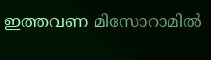ഇത്തവണ മിസോറാമില്‍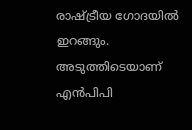രാഷ്ട്രീയ ഗോദയില്‍ ഇറങ്ങും. അടുത്തിടെയാണ് എന്‍പിപി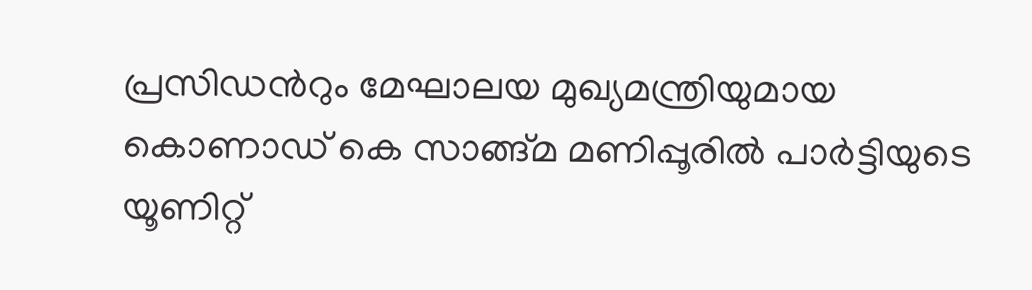പ്രസിഡന്‍റും മേഘാലയ മുഖ്യമന്ത്രിയുമായ കൊണാഡ് കെ സാങ്ങ്മ മണിപ്പൂരില്‍ പാര്‍ട്ടിയുടെ യൂണിറ്റ്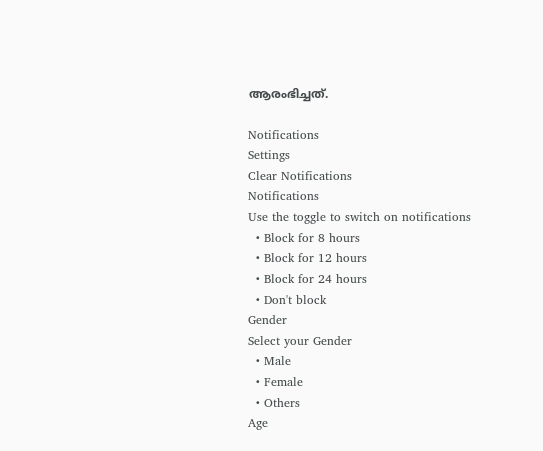ആരംഭിച്ചത്.

Notifications
Settings
Clear Notifications
Notifications
Use the toggle to switch on notifications
  • Block for 8 hours
  • Block for 12 hours
  • Block for 24 hours
  • Don't block
Gender
Select your Gender
  • Male
  • Female
  • Others
Age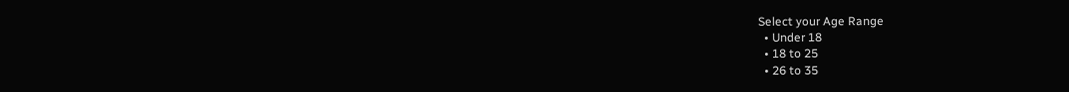Select your Age Range
  • Under 18
  • 18 to 25
  • 26 to 35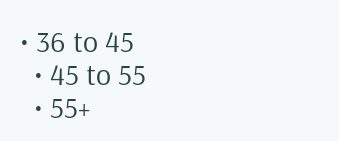• 36 to 45
  • 45 to 55
  • 55+